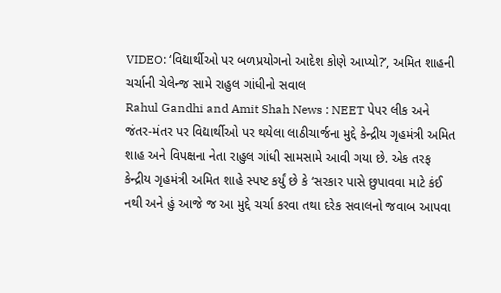VIDEO: ‘વિદ્યાર્થીઓ પર બળપ્રયોગનો આદેશ કોણે આપ્યો?’, અમિત શાહની ચર્ચાની ચેલેન્જ સામે રાહુલ ગાંધીનો સવાલ
Rahul Gandhi and Amit Shah News : NEET પેપર લીક અને જંતર-મંતર પર વિદ્યાર્થીઓ પર થયેલા લાઠીચાર્જના મુદ્દે કેન્દ્રીય ગૃહમંત્રી અમિત શાહ અને વિપક્ષના નેતા રાહુલ ગાંધી સામસામે આવી ગયા છે. એક તરફ કેન્દ્રીય ગૃહમંત્રી અમિત શાહે સ્પષ્ટ કર્યું છે કે ‘સરકાર પાસે છુપાવવા માટે કંઈ નથી અને હું આજે જ આ મુદ્દે ચર્ચા કરવા તથા દરેક સવાલનો જવાબ આપવા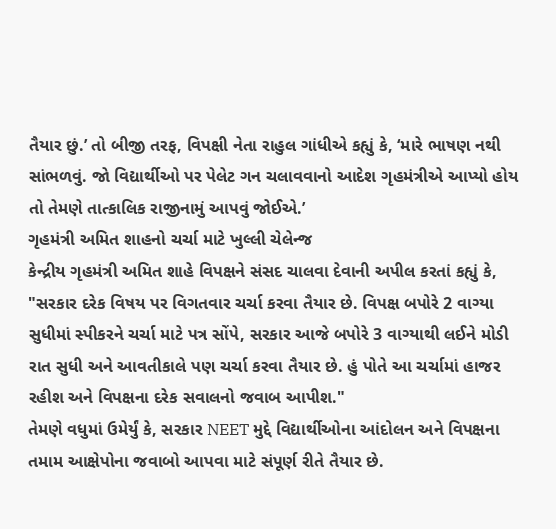તૈયાર છું.’ તો બીજી તરફ, વિપક્ષી નેતા રાહુલ ગાંધીએ કહ્યું કે, ‘મારે ભાષણ નથી સાંભળવું. જો વિદ્યાર્થીઓ પર પેલેટ ગન ચલાવવાનો આદેશ ગૃહમંત્રીએ આપ્યો હોય તો તેમણે તાત્કાલિક રાજીનામું આપવું જોઈએ.’
ગૃહમંત્રી અમિત શાહનો ચર્ચા માટે ખુલ્લી ચેલેન્જ
કેન્દ્રીય ગૃહમંત્રી અમિત શાહે વિપક્ષને સંસદ ચાલવા દેવાની અપીલ કરતાં કહ્યું કે, "સરકાર દરેક વિષય પર વિગતવાર ચર્ચા કરવા તૈયાર છે. વિપક્ષ બપોરે 2 વાગ્યા સુધીમાં સ્પીકરને ચર્ચા માટે પત્ર સોંપે, સરકાર આજે બપોરે 3 વાગ્યાથી લઈને મોડી રાત સુધી અને આવતીકાલે પણ ચર્ચા કરવા તૈયાર છે. હું પોતે આ ચર્ચામાં હાજર રહીશ અને વિપક્ષના દરેક સવાલનો જવાબ આપીશ."
તેમણે વધુમાં ઉમેર્યું કે, સરકાર NEET મુદ્દે વિદ્યાર્થીઓના આંદોલન અને વિપક્ષના તમામ આક્ષેપોના જવાબો આપવા માટે સંપૂર્ણ રીતે તૈયાર છે.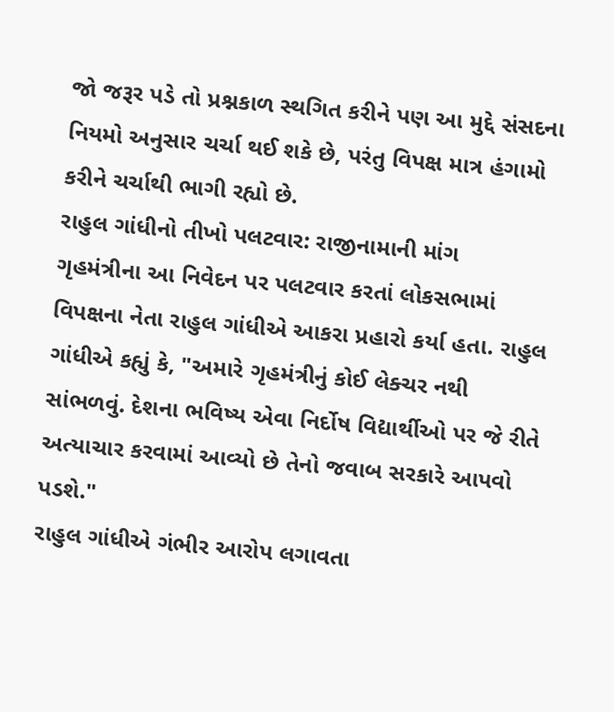જો જરૂર પડે તો પ્રશ્નકાળ સ્થગિત કરીને પણ આ મુદ્દે સંસદના નિયમો અનુસાર ચર્ચા થઈ શકે છે, પરંતુ વિપક્ષ માત્ર હંગામો કરીને ચર્ચાથી ભાગી રહ્યો છે.
રાહુલ ગાંધીનો તીખો પલટવાર: રાજીનામાની માંગ
ગૃહમંત્રીના આ નિવેદન પર પલટવાર કરતાં લોકસભામાં વિપક્ષના નેતા રાહુલ ગાંધીએ આકરા પ્રહારો કર્યા હતા. રાહુલ ગાંધીએ કહ્યું કે, "અમારે ગૃહમંત્રીનું કોઈ લેક્ચર નથી સાંભળવું. દેશના ભવિષ્ય એવા નિર્દોષ વિદ્યાર્થીઓ પર જે રીતે અત્યાચાર કરવામાં આવ્યો છે તેનો જવાબ સરકારે આપવો પડશે."
રાહુલ ગાંધીએ ગંભીર આરોપ લગાવતા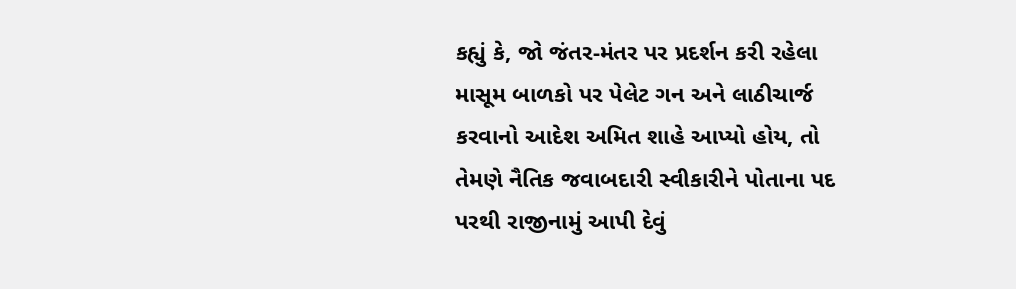કહ્યું કે, જો જંતર-મંતર પર પ્રદર્શન કરી રહેલા માસૂમ બાળકો પર પેલેટ ગન અને લાઠીચાર્જ કરવાનો આદેશ અમિત શાહે આપ્યો હોય, તો તેમણે નૈતિક જવાબદારી સ્વીકારીને પોતાના પદ પરથી રાજીનામું આપી દેવું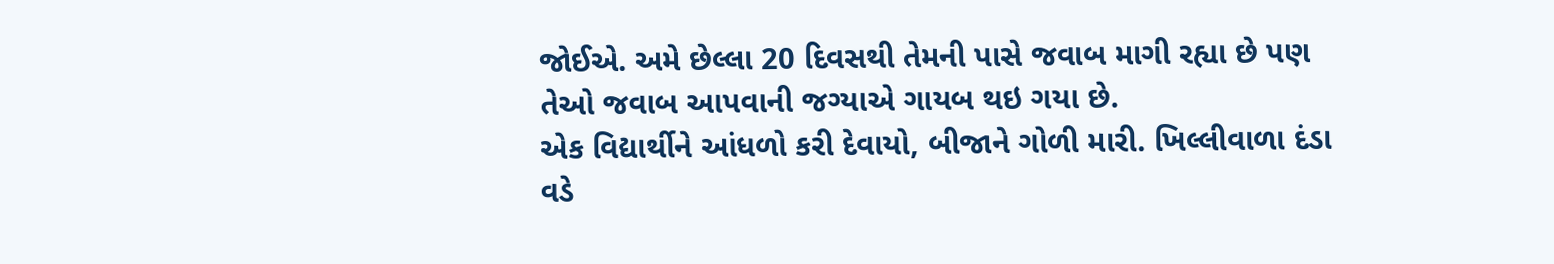જોઈએ. અમે છેલ્લા 20 દિવસથી તેમની પાસે જવાબ માગી રહ્યા છે પણ તેઓ જવાબ આપવાની જગ્યાએ ગાયબ થઇ ગયા છે.
એક વિદ્યાર્થીને આંધળો કરી દેવાયો, બીજાને ગોળી મારી. ખિલ્લીવાળા દંડા વડે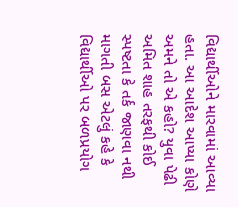વિદ્યાર્થીઓને મારવામાં આવ્યા હતા. આ આદેશ આપ્યા કોણે અમને તો એ કહો? યુવા પેઢી અમિત શાહ તરફથી કોઈ સ્પષ્ટતા કે તર્ક જાણવા નથી માગતી બસ એટલું કહે કે વિદ્યાર્થીઓ પર બળપ્રયોગ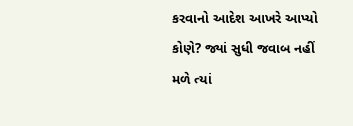કરવાનો આદેશ આખરે આપ્યો કોણે? જ્યાં સુધી જવાબ નહીં મળે ત્યાં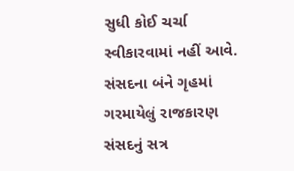સુધી કોઈ ચર્ચા સ્વીકારવામાં નહીં આવે.
સંસદના બંને ગૃહમાં ગરમાયેલું રાજકારણ
સંસદનું સત્ર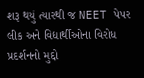શરૂ થયું ત્યારથી જ NEET પેપર લીક અને વિદ્યાર્થીઓના વિરોધ પ્રદર્શનનો મુદ્દો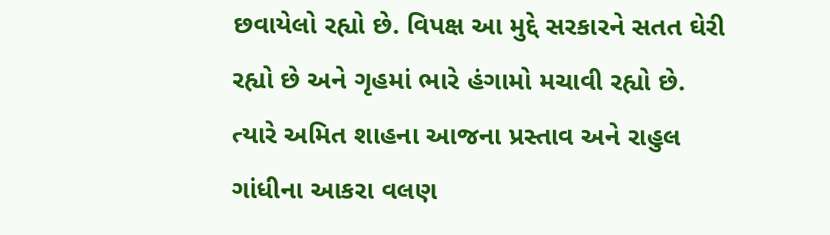છવાયેલો રહ્યો છે. વિપક્ષ આ મુદ્દે સરકારને સતત ઘેરી રહ્યો છે અને ગૃહમાં ભારે હંગામો મચાવી રહ્યો છે. ત્યારે અમિત શાહના આજના પ્રસ્તાવ અને રાહુલ ગાંધીના આકરા વલણ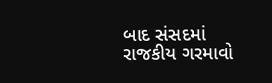બાદ સંસદમાં રાજકીય ગરમાવો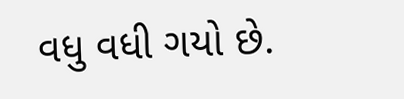વધુ વધી ગયો છે.